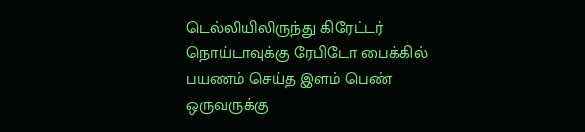டெல்லியிலிருந்து கிரேட்டர் நொய்டாவுக்கு ரேபிடோ பைக்கில் பயணம் செய்த இளம் பெண் ஒருவருக்கு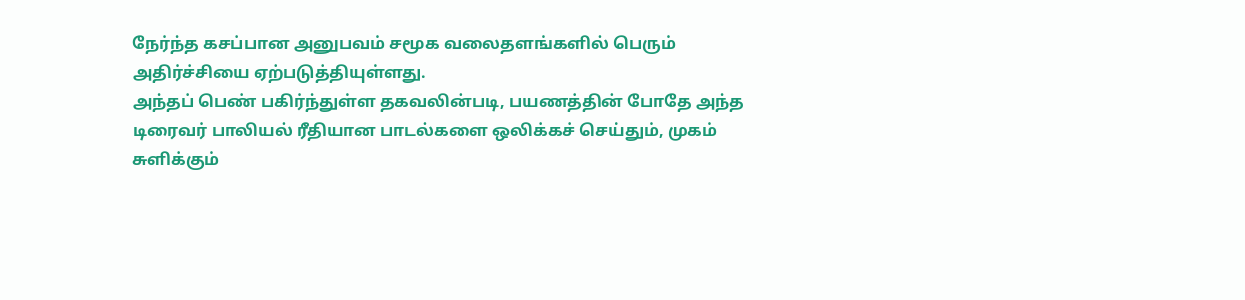நேர்ந்த கசப்பான அனுபவம் சமூக வலைதளங்களில் பெரும் அதிர்ச்சியை ஏற்படுத்தியுள்ளது.
அந்தப் பெண் பகிர்ந்துள்ள தகவலின்படி, பயணத்தின் போதே அந்த டிரைவர் பாலியல் ரீதியான பாடல்களை ஒலிக்கச் செய்தும், முகம் சுளிக்கும்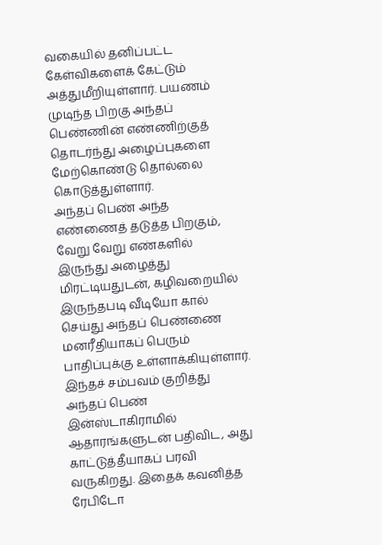வகையில் தனிப்பட்ட கேள்விகளைக் கேட்டும் அத்துமீறியுள்ளார். பயணம் முடிந்த பிறகு அந்தப் பெண்ணின் எண்ணிற்குத் தொடர்ந்து அழைப்புகளை மேற்கொண்டு தொல்லை கொடுத்துள்ளார்.
அந்தப் பெண் அந்த எண்ணைத் தடுத்த பிறகும், வேறு வேறு எண்களில் இருந்து அழைத்து மிரட்டியதுடன், கழிவறையில் இருந்தபடி வீடியோ கால் செய்து அந்தப் பெண்ணை மனரீதியாகப் பெரும் பாதிப்புக்கு உள்ளாக்கியுள்ளார்.
இந்தச் சம்பவம் குறித்து அந்தப் பெண் இன்ஸ்டாகிராமில் ஆதாரங்களுடன் பதிவிட, அது காட்டுத்தீயாகப் பரவி வருகிறது. இதைக் கவனித்த ரேபிடோ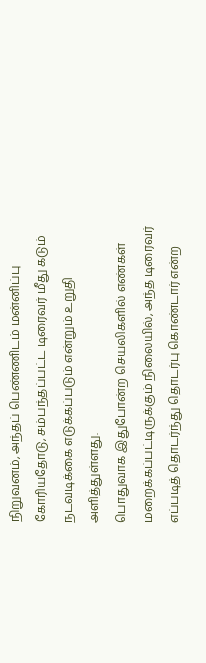நிறுவனம், அந்தப் பெண்ணிடம் மன்னிப்பு கோரியதோடு, சம்பந்தப்பட்ட டிரைவர் மீது கடும் நடவடிக்கை எடுக்கப்படும் என்றும் உறுதி அளித்துள்ளது.
பொதுவாக இதுபோன்ற செயலிகளில் எண்கள் மறைக்கப்பட்டிருக்கும் நிலையில், அந்த டிரைவர் எப்படித் தொடர்ந்து தொடர்பு கொண்டார் என்ற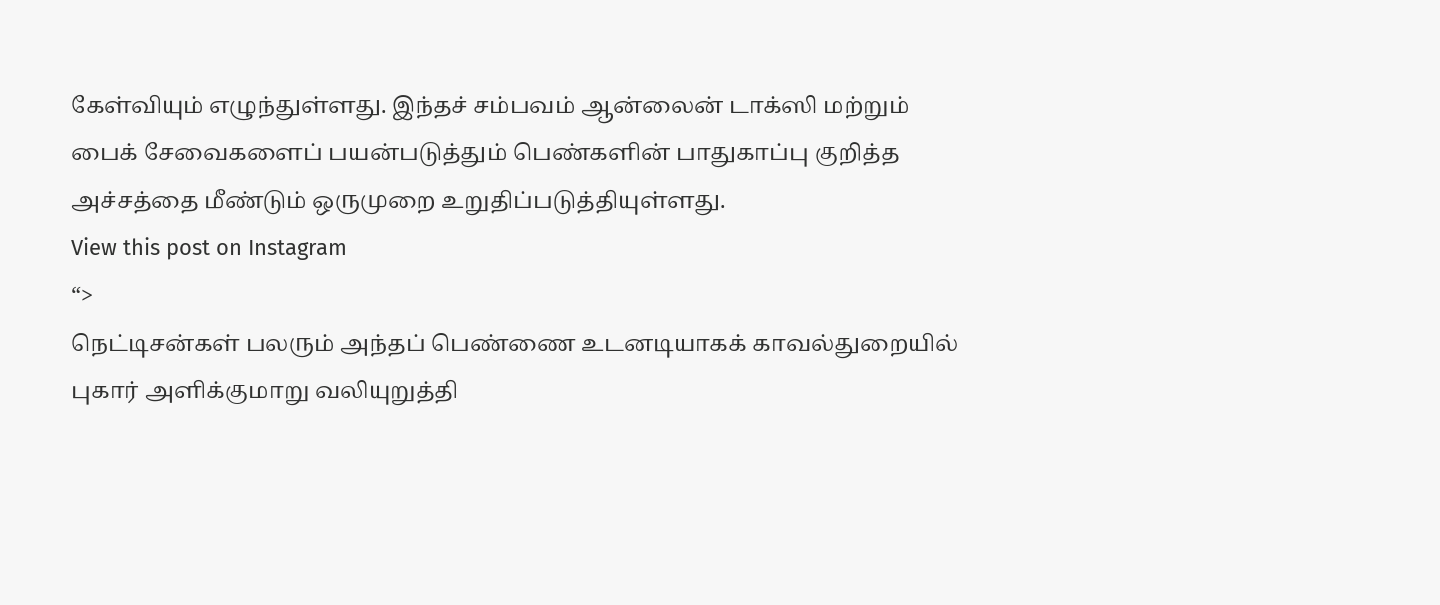கேள்வியும் எழுந்துள்ளது. இந்தச் சம்பவம் ஆன்லைன் டாக்ஸி மற்றும் பைக் சேவைகளைப் பயன்படுத்தும் பெண்களின் பாதுகாப்பு குறித்த அச்சத்தை மீண்டும் ஒருமுறை உறுதிப்படுத்தியுள்ளது.
View this post on Instagram
“>
நெட்டிசன்கள் பலரும் அந்தப் பெண்ணை உடனடியாகக் காவல்துறையில் புகார் அளிக்குமாறு வலியுறுத்தி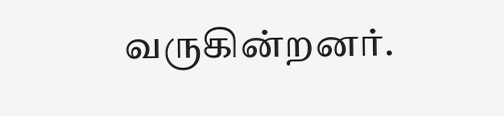வருகின்றனர்.